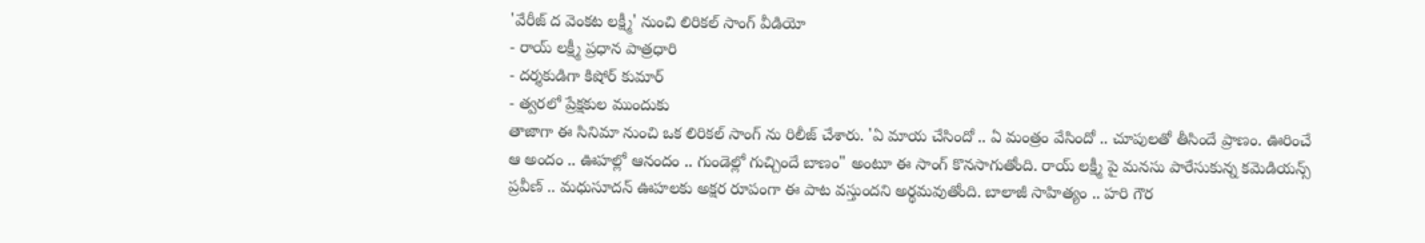'వేరీజ్ ద వెంకట లక్ష్మీ' నుంచి లిరికల్ సాంగ్ వీడియో
- రాయ్ లక్ష్మీ ప్రధాన పాత్రధారి
- దర్శకుడిగా కిషోర్ కుమార్
- త్వరలో ప్రేక్షకుల ముందుకు
తాజాగా ఈ సినిమా నుంచి ఒక లిరికల్ సాంగ్ ను రిలీజ్ చేశారు. 'ఏ మాయ చేసిందో .. ఏ మంత్రం వేసిందో .. చూపులతో తీసిందే ప్రాణం. ఊరించే ఆ అందం .. ఊహల్లో ఆనందం .. గుండెల్లో గుచ్చిందే బాణం" అంటూ ఈ సాంగ్ కొనసాగుతోంది. రాయ్ లక్ష్మీ పై మనసు పారేసుకున్న కమెడియన్స్ ప్రవీణ్ .. మధుసూదన్ ఊహలకు అక్షర రూపంగా ఈ పాట వస్తుందని అర్థమవుతోంది. బాలాజీ సాహిత్యం .. హరి గౌర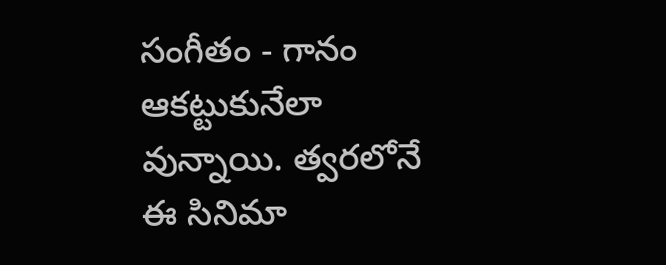సంగీతం - గానం ఆకట్టుకునేలా వున్నాయి. త్వరలోనే ఈ సినిమా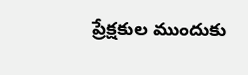ప్రేక్షకుల ముందుకు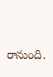రానుంది.